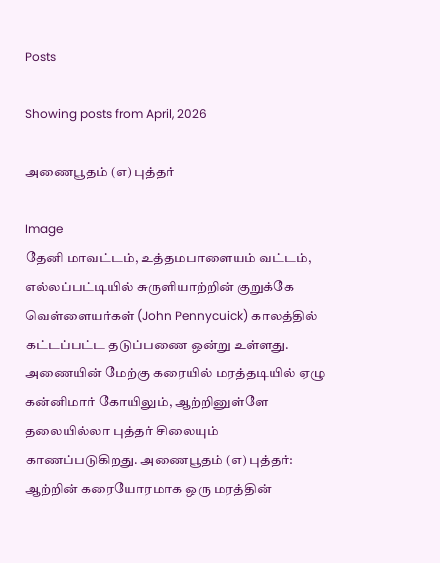Posts

Showing posts from April, 2026

அணைபூதம் (எ) புத்தர்

Image
தேனி மாவட்டம், உத்தமபாளையம் வட்டம், எல்லப்பட்டியில் சுருளியாற்றின் குறுக்கே வெள்ளையர்கள் (John Pennycuick) காலத்தில் கட்டப்பட்ட தடுப்பணை ஒன்று உள்ளது. அணையின் மேற்கு கரையில் மரத்தடியில் ஏழு கன்னிமார் கோயிலும், ஆற்றினுள்ளே தலையில்லா புத்தர் சிலையும் காணப்படுகிறது. அணைபூதம் (எ) புத்தர்: ஆற்றின் கரையோரமாக ஒரு மரத்தின்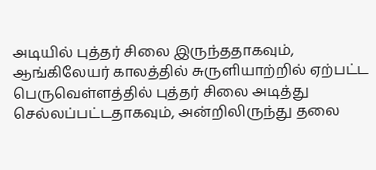அடியில் புத்தர் சிலை இருந்ததாகவும், ஆங்கிலேயர் காலத்தில் சுருளியாற்றில் ஏற்பட்ட பெருவெள்ளத்தில் புத்தர் சிலை அடித்து செல்லப்பட்டதாகவும், அன்றிலிருந்து தலை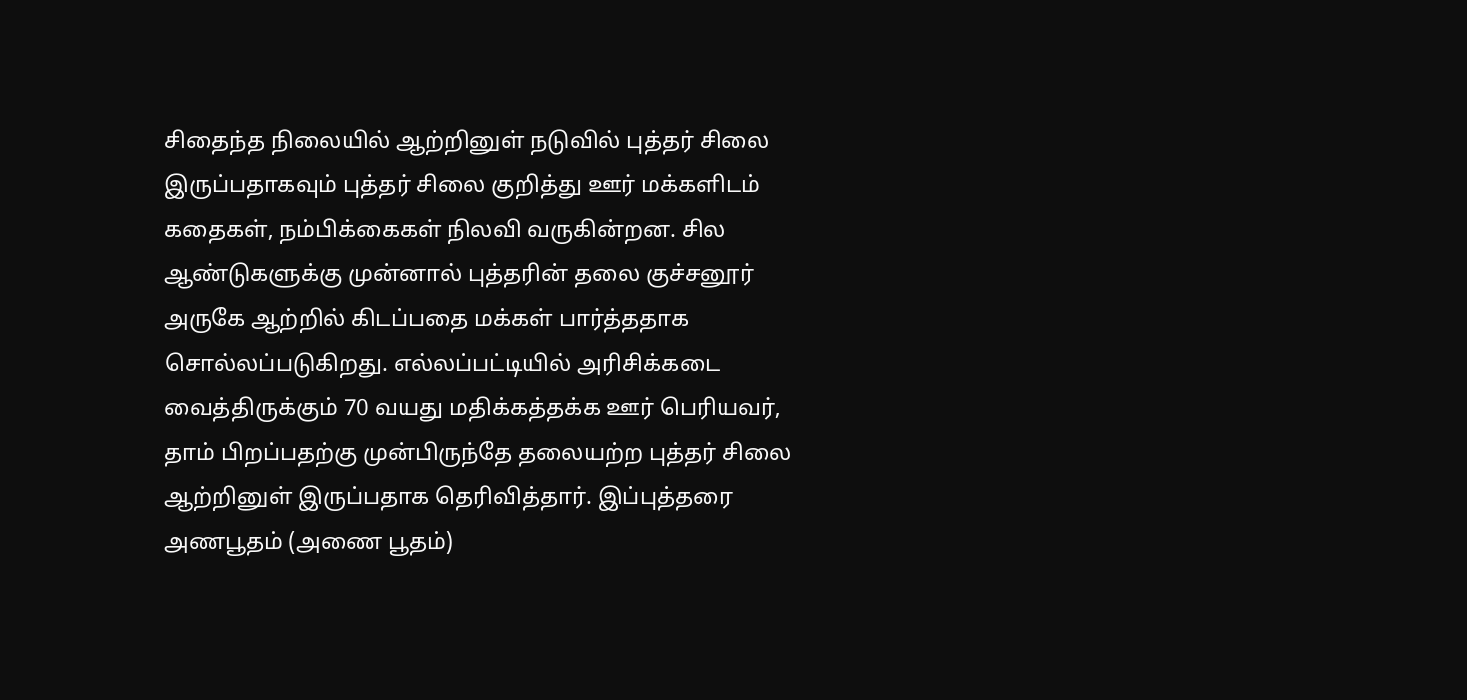சிதைந்த நிலையில் ஆற்றினுள் நடுவில் புத்தர் சிலை இருப்பதாகவும் புத்தர் சிலை குறித்து ஊர் மக்களிடம் கதைகள், நம்பிக்கைகள் நிலவி வருகின்றன. சில ஆண்டுகளுக்கு முன்னால் புத்தரின் தலை குச்சனூர் அருகே ஆற்றில் கிடப்பதை மக்கள் பார்த்ததாக சொல்லப்படுகிறது. எல்லப்பட்டியில் அரிசிக்கடை வைத்திருக்கும் 70 வயது மதிக்கத்தக்க ஊர் பெரியவர், தாம் பிறப்பதற்கு முன்பிருந்தே தலையற்ற புத்தர் சிலை ஆற்றினுள் இருப்பதாக தெரிவித்தார். இப்புத்தரை அணபூதம் (அணை பூதம்)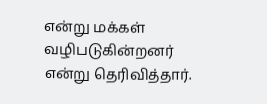என்று மக்கள் வழிபடுகின்றனர் என்று தெரிவித்தார்.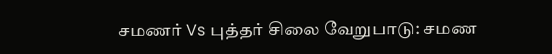சமணர் Vs புத்தர் சிலை வேறுபாடு: சமண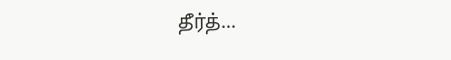தீர்த்...